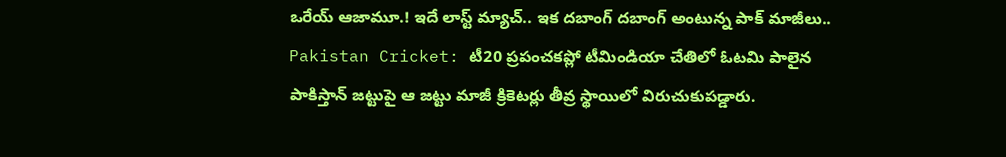ఒరేయ్ ఆజామూ.! ఇదే లాస్ట్ మ్యాచ్.. ఇక దబాంగ్ దబాంగ్ అంటున్న పాక్ మాజీలు..
Pakistan Cricket: టీ20 ప్రపంచకప్లో టీమిండియా చేతిలో ఓటమి పాలైన పాకిస్తాన్ జట్టుపై ఆ జట్టు మాజీ క్రికెటర్లు తీవ్ర స్థాయిలో విరుచుకుపడ్డారు.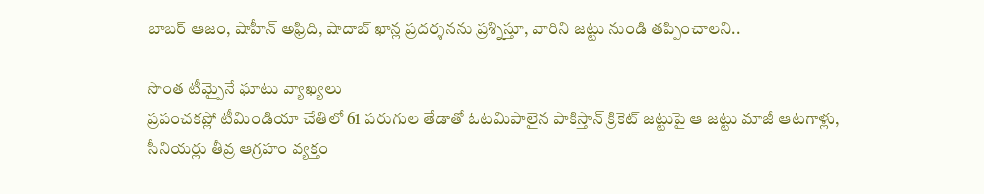బాబర్ ఆజం, షాహీన్ అఫ్రిది, షాదాబ్ ఖాన్ల ప్రదర్శనను ప్రశ్నిస్తూ, వారిని జట్టు నుండి తప్పించాలని..

సొంత టీమ్పైనే ఘాటు వ్యాఖ్యలు
ప్రపంచకప్లో టీమిండియా చేతిలో 61 పరుగుల తేడాతో ఓటమిపాలైన పాకిస్తాన్ క్రికెట్ జట్టుపై ఆ జట్టు మాజీ ఆటగాళ్లు, సీనియర్లు తీవ్ర ఆగ్రహం వ్యక్తం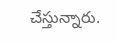చేస్తున్నారు.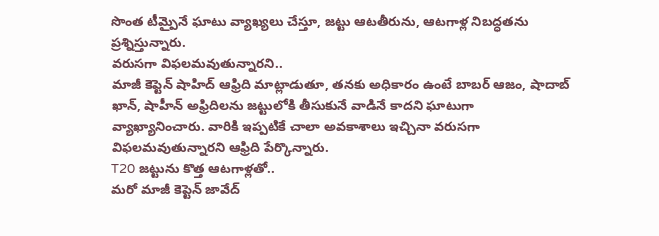సొంత టీమ్పైనే ఘాటు వ్యాఖ్యలు చేస్తూ, జట్టు ఆటతీరును, ఆటగాళ్ల నిబద్ధతను ప్రశ్నిస్తున్నారు.
వరుసగా విఫలమవుతున్నారని..
మాజీ కెప్టెన్ షాహిద్ ఆఫ్రిది మాట్లాడుతూ, తనకు అధికారం ఉంటే బాబర్ ఆజం, షాదాబ్ ఖాన్, షాహీన్ అఫ్రిదిలను జట్టులోకి తీసుకునే వాడినే కాదని ఘాటుగా వ్యాఖ్యానించారు. వారికి ఇప్పటికే చాలా అవకాశాలు ఇచ్చినా వరుసగా విఫలమవుతున్నారని ఆఫ్రిది పేర్కొన్నారు.
T20 జట్టును కొత్త ఆటగాళ్లతో..
మరో మాజీ కెప్టెన్ జావేద్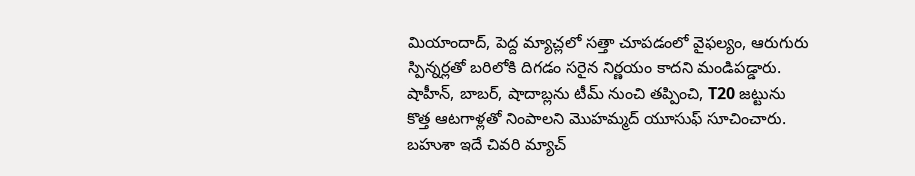మియాందాద్, పెద్ద మ్యాచ్లలో సత్తా చూపడంలో వైఫల్యం, ఆరుగురు స్పిన్నర్లతో బరిలోకి దిగడం సరైన నిర్ణయం కాదని మండిపడ్డారు. షాహీన్, బాబర్, షాదాబ్లను టీమ్ నుంచి తప్పించి, T20 జట్టును కొత్త ఆటగాళ్లతో నింపాలని మొహమ్మద్ యూసుఫ్ సూచించారు.
బహుశా ఇదే చివరి మ్యాచ్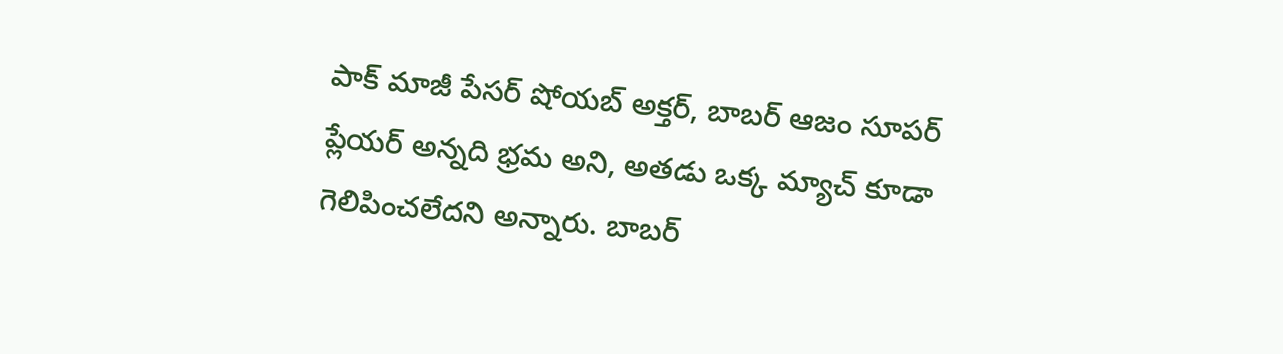పాక్ మాజీ పేసర్ షోయబ్ అక్తర్, బాబర్ ఆజం సూపర్ ప్లేయర్ అన్నది భ్రమ అని, అతడు ఒక్క మ్యాచ్ కూడా గెలిపించలేదని అన్నారు. బాబర్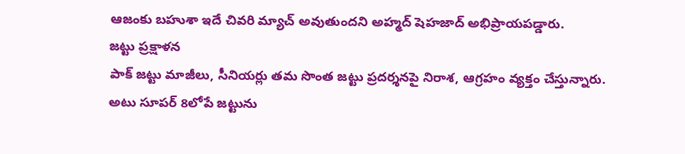ఆజంకు బహుశా ఇదే చివరి మ్యాచ్ అవుతుందని అహ్మద్ షెహజాద్ అభిప్రాయపడ్డారు.
జట్టు ప్రక్షాళన
పాక్ జట్టు మాజీలు, సీనియర్లు తమ సొంత జట్టు ప్రదర్శనపై నిరాశ, ఆగ్రహం వ్యక్తం చేస్తున్నారు. అటు సూపర్ 8లోపే జట్టును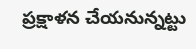ప్రక్షాళన చేయనున్నట్టు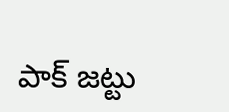పాక్ జట్టు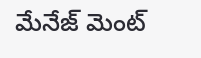మేనేజ్ మెంట్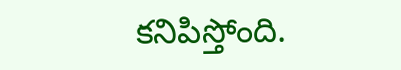కనిపిస్తోంది.